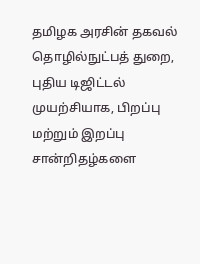தமிழக அரசின் தகவல் தொழில்நுட்பத் துறை, புதிய டிஜிட்டல் முயற்சியாக, பிறப்பு மற்றும் இறப்பு சான்றிதழ்களை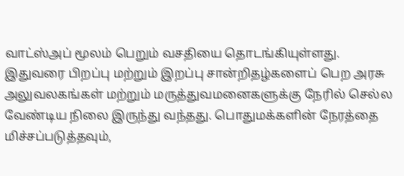வாட்ஸ்அப் மூலம் பெறும் வசதியை தொடங்கியுள்ளது. இதுவரை பிறப்பு மற்றும் இறப்பு சான்றிதழ்களைப் பெற அரசு அலுவலகங்கள் மற்றும் மருத்துவமனைகளுக்கு நேரில் செல்ல வேண்டிய நிலை இருந்து வந்தது. பொதுமக்களின் நேரத்தை மிச்சப்படுத்தவும்,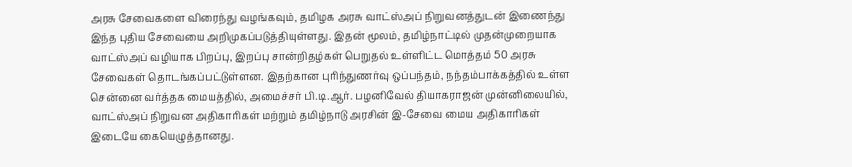அரசு சேவைகளை விரைந்து வழங்கவும், தமிழக அரசு வாட்ஸ்அப் நிறுவனத்துடன் இணைந்து இந்த புதிய சேவையை அறிமுகப்படுத்தியுள்ளது. இதன் மூலம், தமிழ்நாட்டில் முதன்முறையாக வாட்ஸ்அப் வழியாக பிறப்பு, இறப்பு சான்றிதழ்கள் பெறுதல் உள்ளிட்ட மொத்தம் 50 அரசு சேவைகள் தொடங்கப்பட்டுள்ளன. இதற்கான புரிந்துணர்வு ஒப்பந்தம், நந்தம்பாக்கத்தில் உள்ள சென்னை வர்த்தக மையத்தில், அமைச்சர் பி.டி.ஆர். பழனிவேல் தியாகராஜன் முன்னிலையில், வாட்ஸ்அப் நிறுவன அதிகாரிகள் மற்றும் தமிழ்நாடு அரசின் இ-சேவை மைய அதிகாரிகள் இடையே கையெழுத்தானது.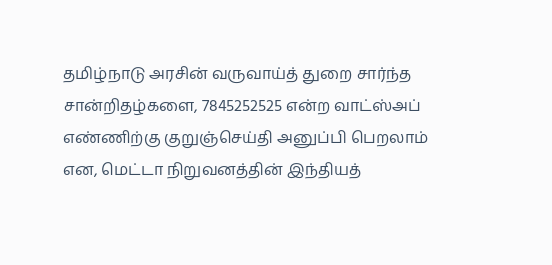தமிழ்நாடு அரசின் வருவாய்த் துறை சார்ந்த சான்றிதழ்களை, 7845252525 என்ற வாட்ஸ்அப் எண்ணிற்கு குறுஞ்செய்தி அனுப்பி பெறலாம் என, மெட்டா நிறுவனத்தின் இந்தியத்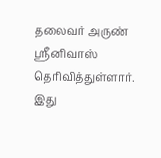தலைவர் அருண் ஸ்ரீனிவாஸ் தெரிவித்துள்ளார். இது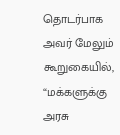தொடர்பாக அவர் மேலும் கூறுகையில், “மக்களுக்கு அரசு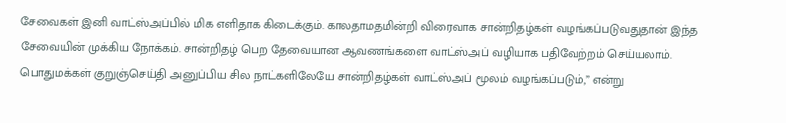சேவைகள் இனி வாட்ஸ்அப்பில் மிக எளிதாக கிடைக்கும். காலதாமதமின்றி விரைவாக சான்றிதழ்கள் வழங்கப்படுவதுதான் இந்த சேவையின் முக்கிய நோக்கம். சான்றிதழ் பெற தேவையான ஆவணங்களை வாட்ஸ்அப் வழியாக பதிவேற்றம் செய்யலாம். பொதுமக்கள் குறுஞ்செய்தி அனுப்பிய சில நாட்களிலேயே சான்றிதழ்கள் வாட்ஸ்அப் மூலம் வழங்கப்படும்,” என்று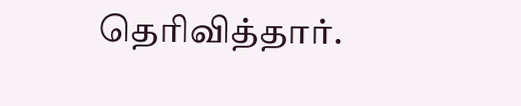தெரிவித்தார்.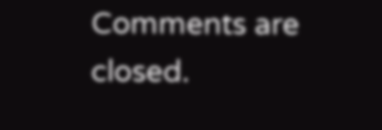Comments are closed.